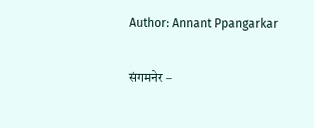Author: Annant Ppangarkar

संगमनेर –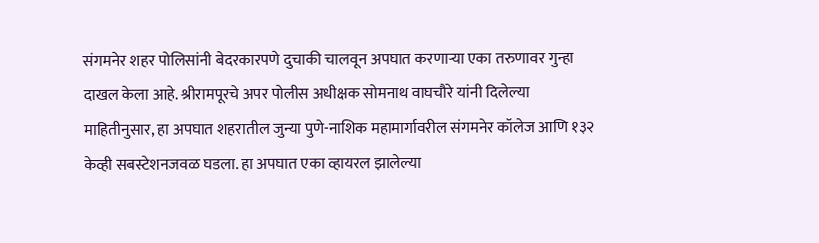संगमनेर शहर पोलिसांनी बेदरकारपणे दुचाकी चालवून अपघात करणाऱ्या एका तरुणावर गुन्हा दाखल केला आहे. श्रीरामपूरचे अपर पोलीस अधीक्षक सोमनाथ वाघचौरे यांनी दिलेल्या माहितीनुसार, हा अपघात शहरातील जुन्या पुणे-नाशिक महामार्गावरील संगमनेर कॉलेज आणि १३२ केव्ही सबस्टेशनजवळ घडला. हा अपघात एका व्हायरल झालेल्या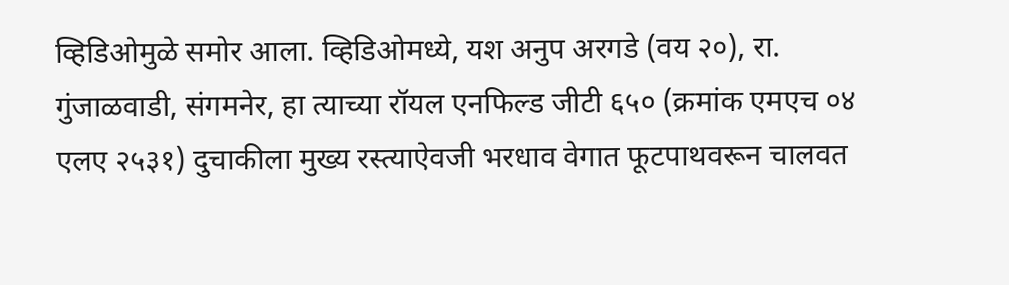व्हिडिओमुळे समोर आला. व्हिडिओमध्ये, यश अनुप अरगडे (वय २०), रा. गुंजाळवाडी, संगमनेर, हा त्याच्या रॉयल एनफिल्ड जीटी ६५० (क्रमांक एमएच ०४ एलए २५३१) दुचाकीला मुख्य रस्त्याऐवजी भरधाव वेगात फूटपाथवरून चालवत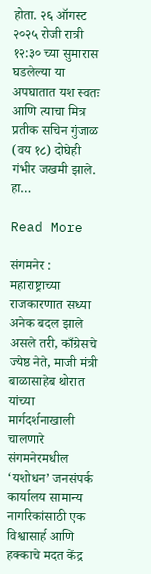होता. २६ ऑगस्ट २०२५ रोजी रात्री १२:३० च्या सुमारास घडलेल्या या अपघातात यश स्वतः आणि त्याचा मित्र प्रतीक सचिन गुंजाळ (वय १८) दोघेही गंभीर जखमी झाले. हा…

Read More

संगमनेर : महाराष्ट्राच्या राजकारणात सध्या अनेक बदल झाले असले तरी, काँग्रेसचे ज्येष्ठ नेते, माजी मंत्री बाळासाहेब थोरात यांच्या मार्गदर्शनाखाली चालणारे संगमनेरमधील ‘यशोधन’ जनसंपर्क कार्यालय सामान्य नागरिकांसाठी एक विश्वासार्ह आणि हक्काचे मदत केंद्र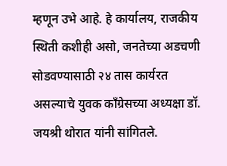म्हणून उभे आहे. हे कार्यालय, राजकीय स्थिती कशीही असो, जनतेच्या अडचणी सोडवण्यासाठी २४ तास कार्यरत असल्याचे युवक काँग्रेसच्या अध्यक्षा डॉ. जयश्री थोरात यांनी सांगितले.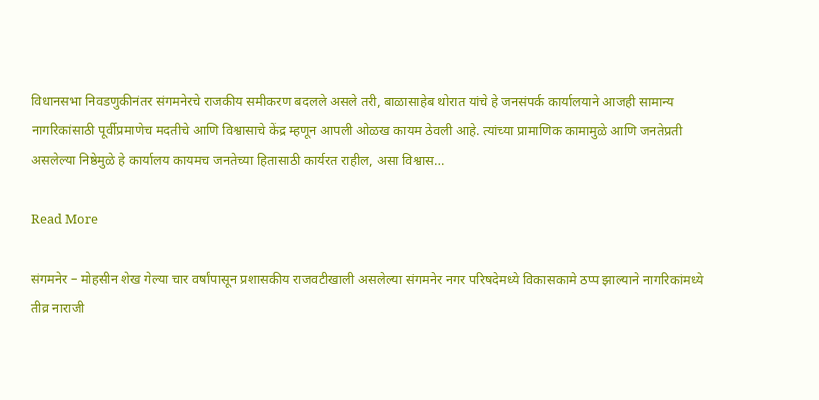विधानसभा निवडणुकीनंतर संगमनेरचे राजकीय समीकरण बदलले असले तरी, बाळासाहेब थोरात यांचे हे जनसंपर्क कार्यालयाने आजही सामान्य नागरिकांसाठी पूर्वीप्रमाणेच मदतीचे आणि विश्वासाचे केंद्र म्हणून आपली ओळख कायम ठेवली आहे. त्यांच्या प्रामाणिक कामामुळे आणि जनतेप्रती असलेल्या निष्ठेमुळे हे कार्यालय कायमच जनतेच्या हितासाठी कार्यरत राहील, असा विश्वास…

Read More

संगमनेर – मोहसीन शेख गेल्या चार वर्षांपासून प्रशासकीय राजवटीखाली असलेल्या संगमनेर नगर परिषदेमध्ये विकासकामे ठप्प झाल्याने नागरिकांमध्ये तीव्र नाराजी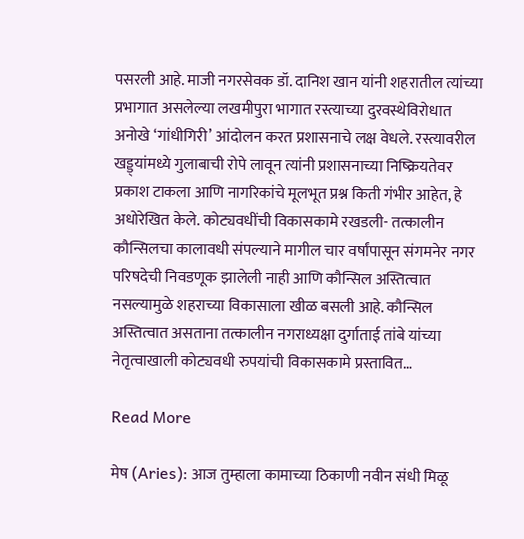पसरली आहे. माजी नगरसेवक डॉ. दानिश खान यांनी शहरातील त्यांच्या प्रभागात असलेल्या लखमीपुरा भागात रस्त्याच्या दुरवस्थेविरोधात अनोखे ‘गांधीगिरी’ आंदोलन करत प्रशासनाचे लक्ष वेधले. रस्त्यावरील खड्ड्यांमध्ये गुलाबाची रोपे लावून त्यांनी प्रशासनाच्या निष्क्रियतेवर प्रकाश टाकला आणि नागरिकांचे मूलभूत प्रश्न किती गंभीर आहेत, हे अधोरेखित केले. कोट्यवधींची विकासकामे रखडली- तत्कालीन कौन्सिलचा कालावधी संपल्याने मागील चार वर्षांपासून संगमनेर नगर परिषदेची निवडणूक झालेली नाही आणि कौन्सिल अस्तित्वात नसल्यामुळे शहराच्या विकासाला खीळ बसली आहे. कौन्सिल अस्तित्वात असताना तत्कालीन नगराध्यक्षा दुर्गाताई तांबे यांच्या नेतृत्वाखाली कोट्यवधी रुपयांची विकासकामे प्रस्तावित…

Read More

मेष (Aries): आज तुम्हाला कामाच्या ठिकाणी नवीन संधी मिळू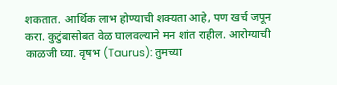शकतात. आर्थिक लाभ होण्याची शक्यता आहे, पण खर्च जपून करा. कुटुंबासोबत वेळ घालवल्याने मन शांत राहील. आरोग्याची काळजी घ्या. वृषभ (Taurus): तुमच्या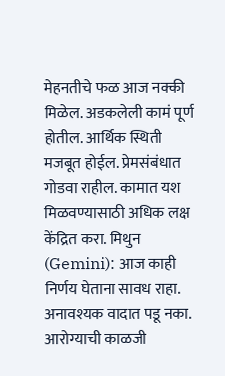मेहनतीचे फळ आज नक्की मिळेल. अडकलेली कामं पूर्ण होतील. आर्थिक स्थिती मजबूत होईल. प्रेमसंबंधात गोडवा राहील. कामात यश मिळवण्यासाठी अधिक लक्ष केंद्रित करा. मिथुन (Gemini): आज काही निर्णय घेताना सावध राहा. अनावश्यक वादात पडू नका. आरोग्याची काळजी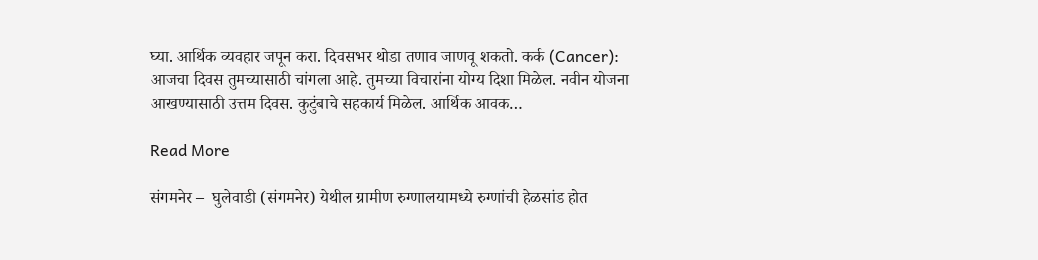घ्या. आर्थिक व्यवहार जपून करा. दिवसभर थोडा तणाव जाणवू शकतो. कर्क (Cancer): आजचा दिवस तुमच्यासाठी चांगला आहे. तुमच्या विचारांना योग्य दिशा मिळेल. नवीन योजना आखण्यासाठी उत्तम दिवस. कुटुंबाचे सहकार्य मिळेल. आर्थिक आवक…

Read More

संगमनेर –  घुलेवाडी (संगमनेर) येथील ग्रामीण रुग्णालयामध्ये रुग्णांची हेळसांड होत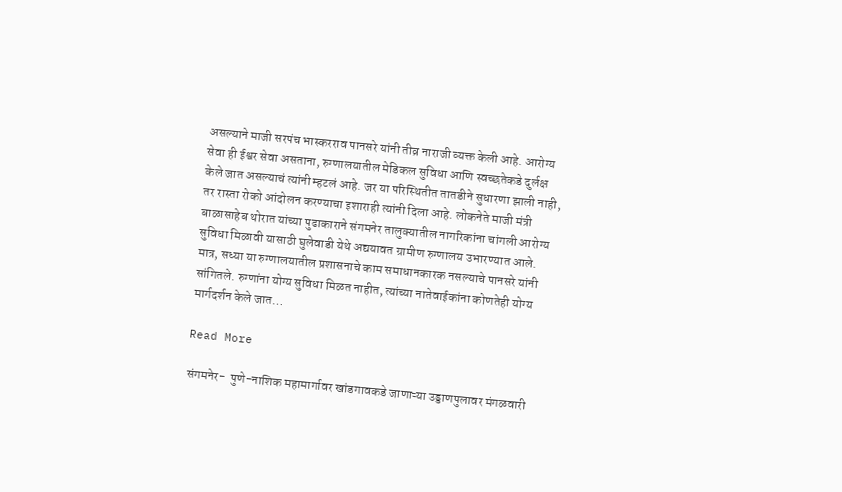असल्याने माजी सरपंच भास्करराव पानसरे यांनी तीव्र नाराजी व्यक्त केली आहे. आरोग्य सेवा ही ईश्वर सेवा असताना, रुग्णालयातील मेडिकल सुविधा आणि स्वच्छतेकडे दुर्लक्ष केले जात असल्याचं त्यांनी म्हटलं आहे. जर या परिस्थितीत तातडीने सुधारणा झाली नाही, तर रास्ता रोको आंदोलन करण्याचा इशाराही त्यांनी दिला आहे. लोकनेते माजी मंत्री बाळासाहेब थोरात यांच्या पुढाकाराने संगमनेर तालुक्यातील नागरिकांना चांगली आरोग्य सुविधा मिळावी यासाठी घुलेवाडी येथे अद्ययावत ग्रामीण रुग्णालय उभारण्यात आले. मात्र, सध्या या रुग्णालयातील प्रशासनाचे काम समाधानकारक नसल्याचे पानसरे यांनी सांगितले. रुग्णांना योग्य सुविधा मिळत नाहीत, त्यांच्या नातेवाईकांना कोणतेही योग्य मार्गदर्शन केले जात…

Read More

संगमनेर-  पुणे-नाशिक महामार्गावर खांडगावकडे जाणाऱ्या उड्डाणपुलावर मंगळवारी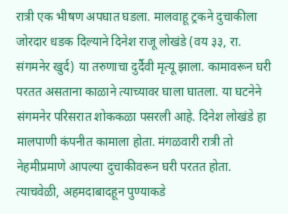रात्री एक भीषण अपघात घडला. मालवाहू ट्रकने दुचाकीला जोरदार धडक दिल्याने दिनेश राजू लोखंडे (वय ३३, रा. संगमनेर खुर्द) या तरुणाचा दुर्दैवी मृत्यू झाला. कामावरून घरी परतत असताना काळाने त्याच्यावर घाला घातला. या घटनेने संगमनेर परिसरात शोककळा पसरली आहे. दिनेश लोखंडे हा मालपाणी कंपनीत कामाला होता. मंगळवारी रात्री तो नेहमीप्रमाणे आपल्या दुचाकीवरून घरी परतत होता. त्याचवेळी, अहमदाबादहून पुण्याकडे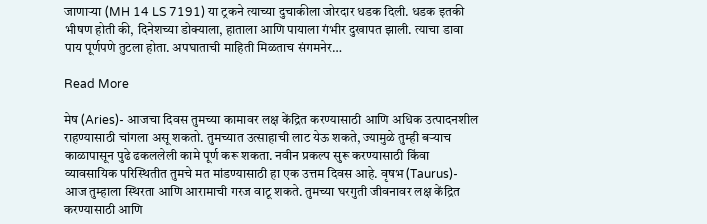जाणाऱ्या (MH 14 LS 7191) या ट्रकने त्याच्या दुचाकीला जोरदार धडक दिली. धडक इतकी भीषण होती की, दिनेशच्या डोक्याला, हाताला आणि पायाला गंभीर दुखापत झाली. त्याचा डावा पाय पूर्णपणे तुटला होता. अपघाताची माहिती मिळताच संगमनेर…

Read More

मेष (Aries)- आजचा दिवस तुमच्या कामावर लक्ष केंद्रित करण्यासाठी आणि अधिक उत्पादनशील राहण्यासाठी चांगला असू शकतो. तुमच्यात उत्साहाची लाट येऊ शकते, ज्यामुळे तुम्ही बऱ्याच काळापासून पुढे ढकललेली कामे पूर्ण करू शकता. नवीन प्रकल्प सुरू करण्यासाठी किंवा व्यावसायिक परिस्थितीत तुमचे मत मांडण्यासाठी हा एक उत्तम दिवस आहे. वृषभ (Taurus)- आज तुम्हाला स्थिरता आणि आरामाची गरज वाटू शकते. तुमच्या घरगुती जीवनावर लक्ष केंद्रित करण्यासाठी आणि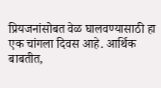प्रियजनांसोबत वेळ घालवण्यासाठी हा एक चांगला दिवस आहे. आर्थिक बाबतीत,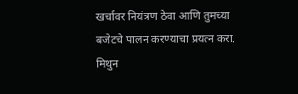खर्चावर नियंत्रण ठेवा आणि तुमच्या बजेटचे पालन करण्याचा प्रयत्न करा. मिथुन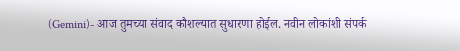(Gemini)- आज तुमच्या संवाद कौशल्यात सुधारणा होईल. नवीन लोकांशी संपर्क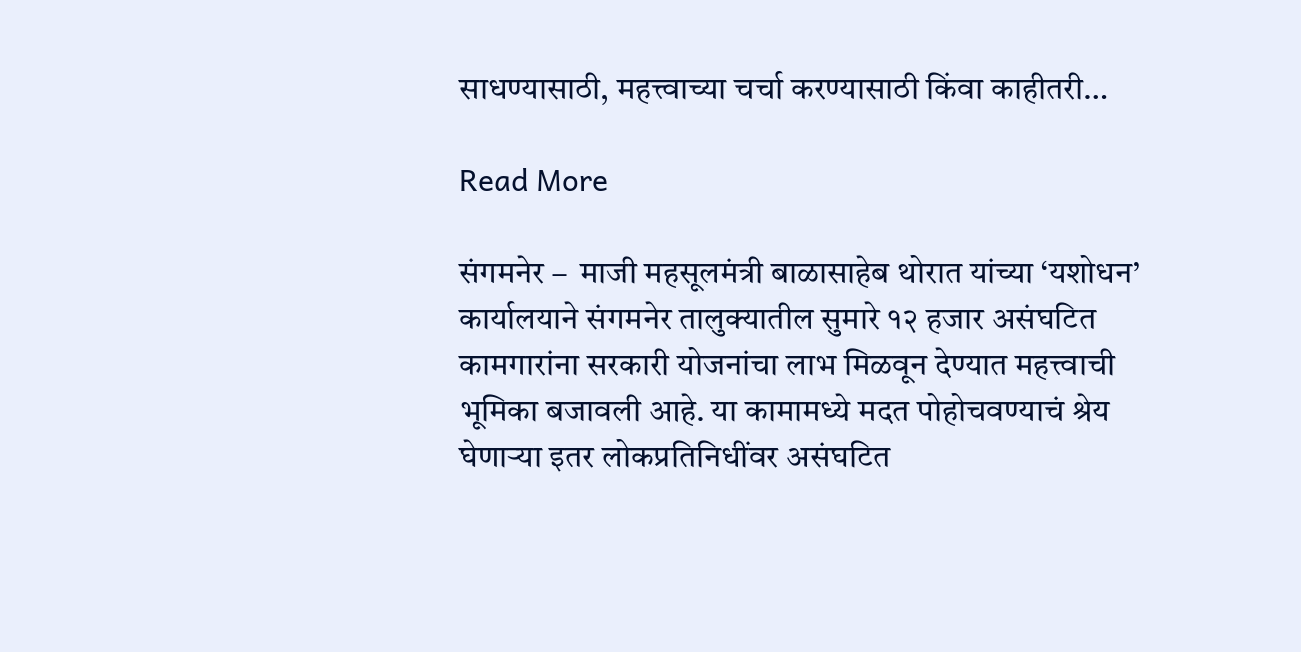साधण्यासाठी, महत्त्वाच्या चर्चा करण्यासाठी किंवा काहीतरी…

Read More

संगमनेर –  माजी महसूलमंत्री बाळासाहेब थोरात यांच्या ‘यशोधन’ कार्यालयाने संगमनेर तालुक्यातील सुमारे १२ हजार असंघटित कामगारांना सरकारी योजनांचा लाभ मिळवून देण्यात महत्त्वाची भूमिका बजावली आहे. या कामामध्ये मदत पोहोचवण्याचं श्रेय घेणाऱ्या इतर लोकप्रतिनिधींवर असंघटित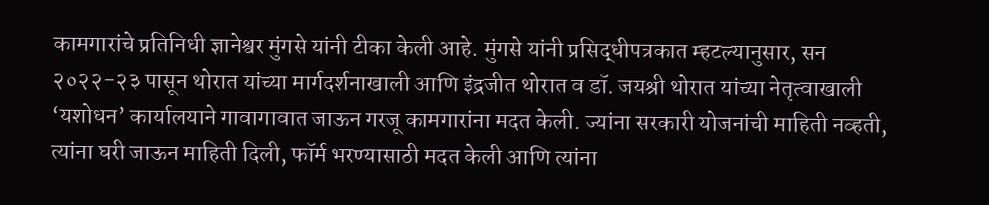कामगारांचे प्रतिनिधी ज्ञानेश्वर मुंगसे यांनी टीका केली आहे. मुंगसे यांनी प्रसिद्धीपत्रकात म्हटल्यानुसार, सन २०२२-२३ पासून थोरात यांच्या मार्गदर्शनाखाली आणि इंद्रजीत थोरात व डॉ. जयश्री थोरात यांच्या नेतृत्वाखाली ‘यशोधन’ कार्यालयाने गावागावात जाऊन गरजू कामगारांना मदत केली. ज्यांना सरकारी योजनांची माहिती नव्हती, त्यांना घरी जाऊन माहिती दिली, फॉर्म भरण्यासाठी मदत केली आणि त्यांना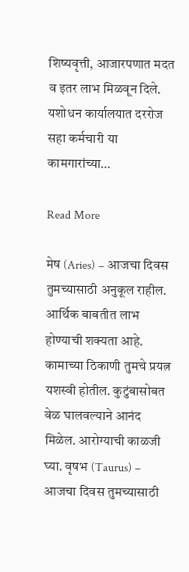शिष्यवृत्ती, आजारपणात मदत व इतर लाभ मिळवून दिले. यशोधन कार्यालयात दररोज सहा कर्मचारी या कामगारांच्या…

Read More

मेष (Aries) – आजचा दिवस तुमच्यासाठी अनुकूल राहील. आर्थिक बाबतीत लाभ होण्याची शक्यता आहे. कामाच्या ठिकाणी तुमचे प्रयत्न यशस्वी होतील. कुटुंबासोबत वेळ घालवल्याने आनंद मिळेल. आरोग्याची काळजी घ्या. वृषभ (Taurus) – आजचा दिवस तुमच्यासाठी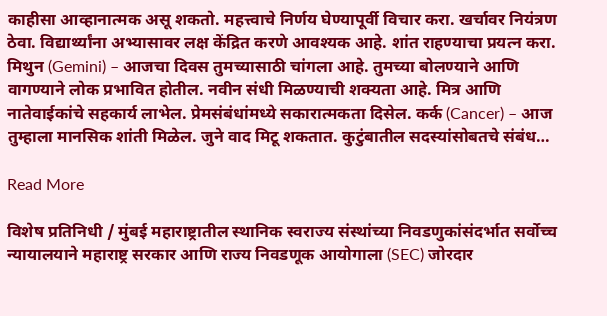काहीसा आव्हानात्मक असू शकतो. महत्त्वाचे निर्णय घेण्यापूर्वी विचार करा. खर्चावर नियंत्रण ठेवा. विद्यार्थ्यांना अभ्यासावर लक्ष केंद्रित करणे आवश्यक आहे. शांत राहण्याचा प्रयत्न करा. मिथुन (Gemini) – आजचा दिवस तुमच्यासाठी चांगला आहे. तुमच्या बोलण्याने आणि वागण्याने लोक प्रभावित होतील. नवीन संधी मिळण्याची शक्यता आहे. मित्र आणि नातेवाईकांचे सहकार्य लाभेल. प्रेमसंबंधांमध्ये सकारात्मकता दिसेल. कर्क (Cancer) – आज तुम्हाला मानसिक शांती मिळेल. जुने वाद मिटू शकतात. कुटुंबातील सदस्यांसोबतचे संबंध…

Read More

विशेष प्रतिनिधी / मुंबई महाराष्ट्रातील स्थानिक स्वराज्य संस्थांच्या निवडणुकांसंदर्भात सर्वोच्च न्यायालयाने महाराष्ट्र सरकार आणि राज्य निवडणूक आयोगाला (SEC) जोरदार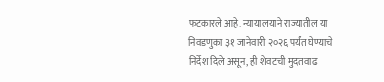फटकारले आहे. न्यायालयाने राज्यातील या निवडणुका ३१ जानेवारी २०२६ पर्यंत घेण्याचे निर्देश दिले असून, ही शेवटची मुदतवाढ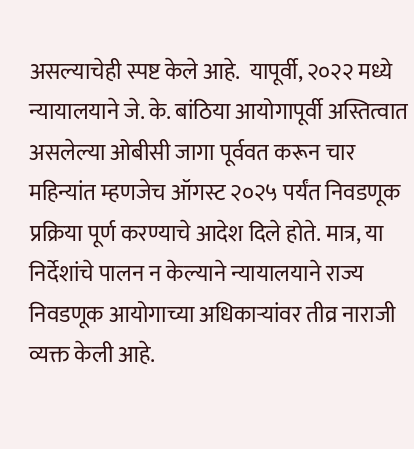असल्याचेही स्पष्ट केले आहे.  यापूर्वी, २०२२ मध्ये न्यायालयाने जे. के. बांठिया आयोगापूर्वी अस्तित्वात असलेल्या ओबीसी जागा पूर्ववत करून चार महिन्यांत म्हणजेच ऑगस्ट २०२५ पर्यंत निवडणूक प्रक्रिया पूर्ण करण्याचे आदेश दिले होते. मात्र, या निर्देशांचे पालन न केल्याने न्यायालयाने राज्य निवडणूक आयोगाच्या अधिकाऱ्यांवर तीव्र नाराजी व्यक्त केली आहे.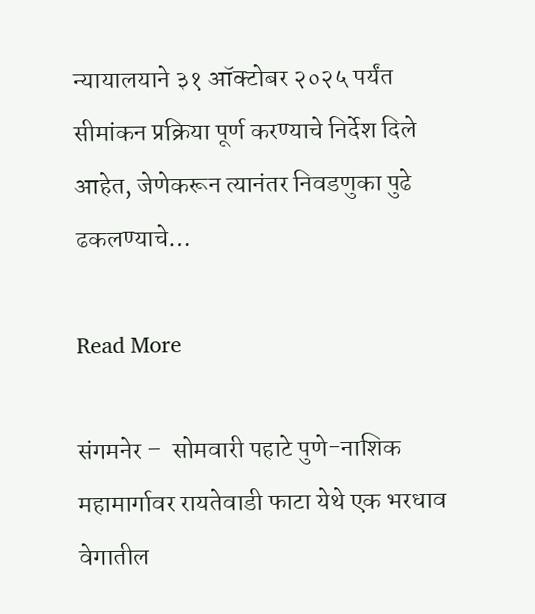न्यायालयाने ३१ ऑक्टोबर २०२५ पर्यंत सीमांकन प्रक्रिया पूर्ण करण्याचे निर्देश दिले आहेत, जेणेकरून त्यानंतर निवडणुका पुढे ढकलण्याचे…

Read More

संगमनेर –  सोमवारी पहाटे पुणे-नाशिक महामार्गावर रायतेवाडी फाटा येथे एक भरधाव वेगातील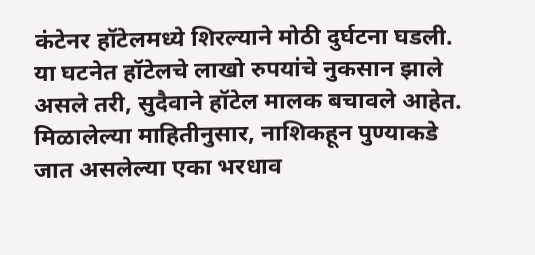कंटेनर हॉटेलमध्ये शिरल्याने मोठी दुर्घटना घडली. या घटनेत हॉटेलचे लाखो रुपयांचे नुकसान झाले असले तरी, सुदैवाने हॉटेल मालक बचावले आहेत. मिळालेल्या माहितीनुसार, नाशिकहून पुण्याकडे जात असलेल्या एका भरधाव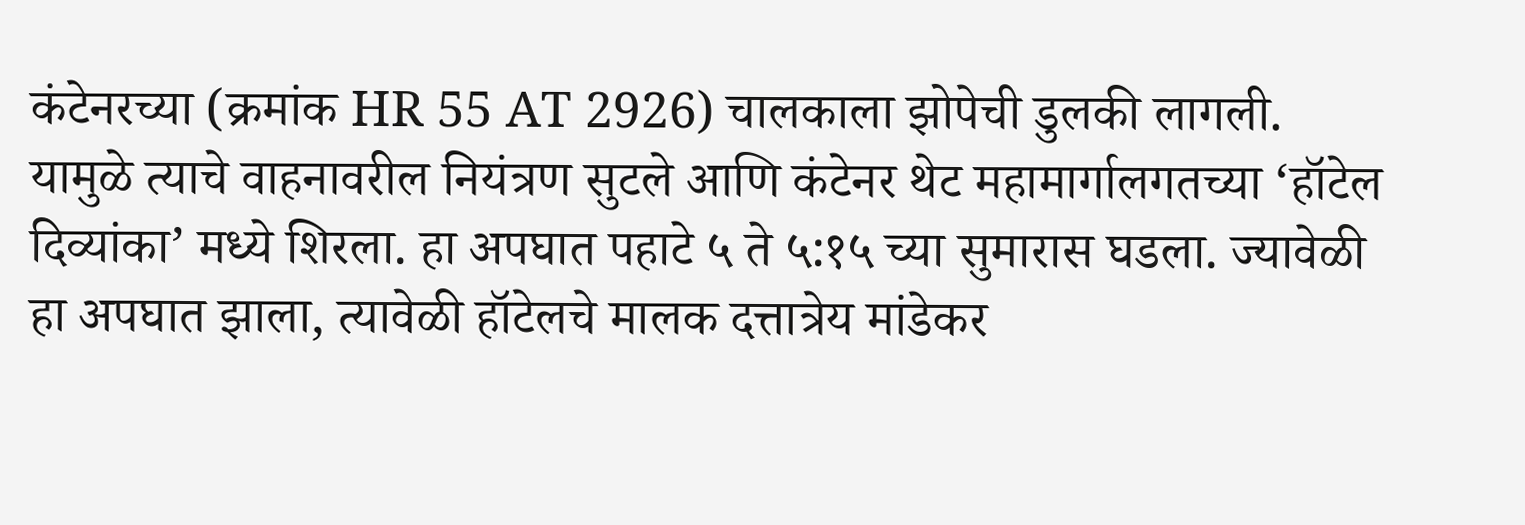कंटेनरच्या (क्रमांक HR 55 AT 2926) चालकाला झोपेची डुलकी लागली. यामुळे त्याचे वाहनावरील नियंत्रण सुटले आणि कंटेनर थेट महामार्गालगतच्या ‘हॉटेल दिव्यांका’ मध्ये शिरला. हा अपघात पहाटे ५ ते ५:१५ च्या सुमारास घडला. ज्यावेळी हा अपघात झाला, त्यावेळी हॉटेलचे मालक दत्तात्रेय मांडेकर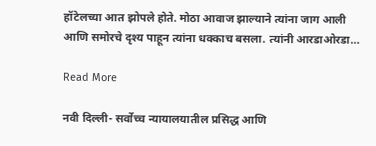हॉटेलच्या आत झोपले होते. मोठा आवाज झाल्याने त्यांना जाग आली आणि समोरचे दृश्य पाहून त्यांना धक्काच बसला. त्यांनी आरडाओरडा…

Read More

नवी दिल्ली- सर्वोच्च न्यायालयातील प्रसिद्ध आणि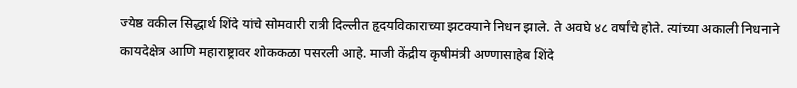ज्येष्ठ वकील सिद्धार्थ शिंदे यांचे सोमवारी रात्री दिल्लीत हृदयविकाराच्या झटक्याने निधन झाले. ते अवघे ४८ वर्षांचे होते. त्यांच्या अकाली निधनाने कायदेक्षेत्र आणि महाराष्ट्रावर शोककळा पसरली आहे. माजी केंद्रीय कृषीमंत्री अण्णासाहेब शिंदे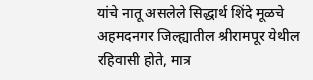यांचे नातू असलेले सिद्धार्थ शिंदे मूळचे अहमदनगर जिल्ह्यातील श्रीरामपूर येथील रहिवासी होते, मात्र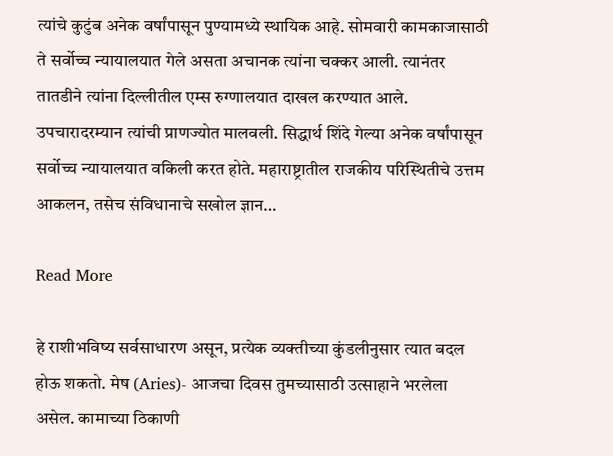त्यांचे कुटुंब अनेक वर्षांपासून पुण्यामध्ये स्थायिक आहे. सोमवारी कामकाजासाठी ते सर्वोच्च न्यायालयात गेले असता अचानक त्यांना चक्कर आली. त्यानंतर तातडीने त्यांना दिल्लीतील एम्स रुग्णालयात दाखल करण्यात आले. उपचारादरम्यान त्यांची प्राणज्योत मालवली. सिद्धार्थ शिंदे गेल्या अनेक वर्षांपासून सर्वोच्च न्यायालयात वकिली करत होते. महाराष्ट्रातील राजकीय परिस्थितीचे उत्तम आकलन, तसेच संविधानाचे सखोल ज्ञान…

Read More

हे राशीभविष्य सर्वसाधारण असून, प्रत्येक व्यक्तीच्या कुंडलीनुसार त्यात बदल होऊ शकतो. मेष (Aries)- आजचा दिवस तुमच्यासाठी उत्साहाने भरलेला असेल. कामाच्या ठिकाणी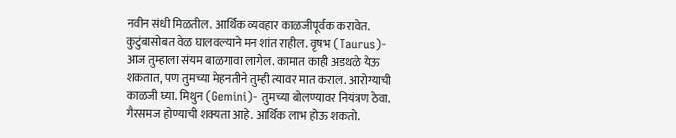नवीन संधी मिळतील. आर्थिक व्यवहार काळजीपूर्वक करावेत. कुटुंबासोबत वेळ घालवल्याने मन शांत राहील. वृषभ (Taurus)- आज तुम्हाला संयम बाळगावा लागेल. कामात काही अडथळे येऊ शकतात, पण तुमच्या मेहनतीने तुम्ही त्यावर मात कराल. आरोग्याची काळजी घ्या. मिथुन (Gemini)- तुमच्या बोलण्यावर नियंत्रण ठेवा. गैरसमज होण्याची शक्यता आहे. आर्थिक लाभ होऊ शकतो.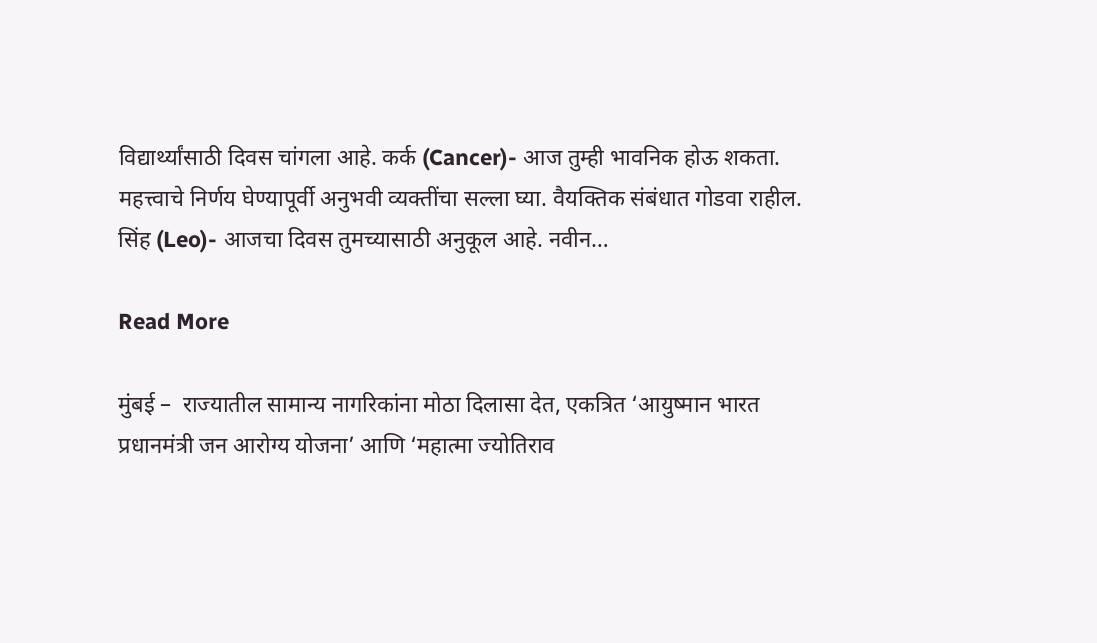विद्यार्थ्यांसाठी दिवस चांगला आहे. कर्क (Cancer)- आज तुम्ही भावनिक होऊ शकता. महत्त्वाचे निर्णय घेण्यापूर्वी अनुभवी व्यक्तींचा सल्ला घ्या. वैयक्तिक संबंधात गोडवा राहील. सिंह (Leo)- आजचा दिवस तुमच्यासाठी अनुकूल आहे. नवीन…

Read More

मुंबई –  राज्यातील सामान्य नागरिकांना मोठा दिलासा देत, एकत्रित ‘आयुष्मान भारत प्रधानमंत्री जन आरोग्य योजना’ आणि ‘महात्मा ज्योतिराव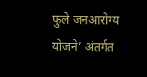फुले जनआरोग्य योजने’ अंतर्गत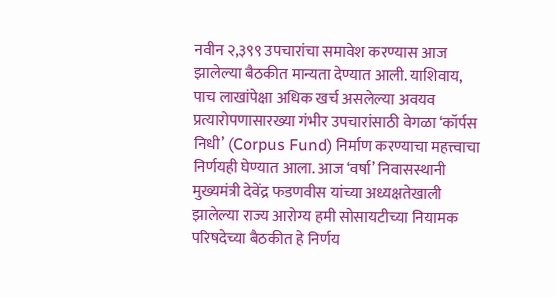नवीन २,३९९ उपचारांचा समावेश करण्यास आज झालेल्या बैठकीत मान्यता देण्यात आली. याशिवाय, पाच लाखांपेक्षा अधिक खर्च असलेल्या अवयव प्रत्यारोपणासारख्या गंभीर उपचारांसाठी वेगळा ‘कॉर्पस निधी’ (Corpus Fund) निर्माण करण्याचा महत्त्वाचा निर्णयही घेण्यात आला. आज ‘वर्षा’ निवासस्थानी मुख्यमंत्री देवेंद्र फडणवीस यांच्या अध्यक्षतेखाली झालेल्या राज्य आरोग्य हमी सोसायटीच्या नियामक परिषदेच्या बैठकीत हे निर्णय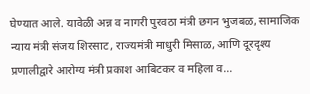घेण्यात आले. यावेळी अन्न व नागरी पुरवठा मंत्री छगन भुजबळ, सामाजिक न्याय मंत्री संजय शिरसाट, राज्यमंत्री माधुरी मिसाळ, आणि दूरदृश्य प्रणालीद्वारे आरोग्य मंत्री प्रकाश आबिटकर व महिला व…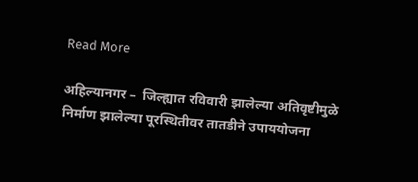Read More

अहिल्यानगर –  जिल्ह्यात रविवारी झालेल्या अतिवृष्टीमुळे निर्माण झालेल्या पूरस्थितीवर तातडीने उपाययोजना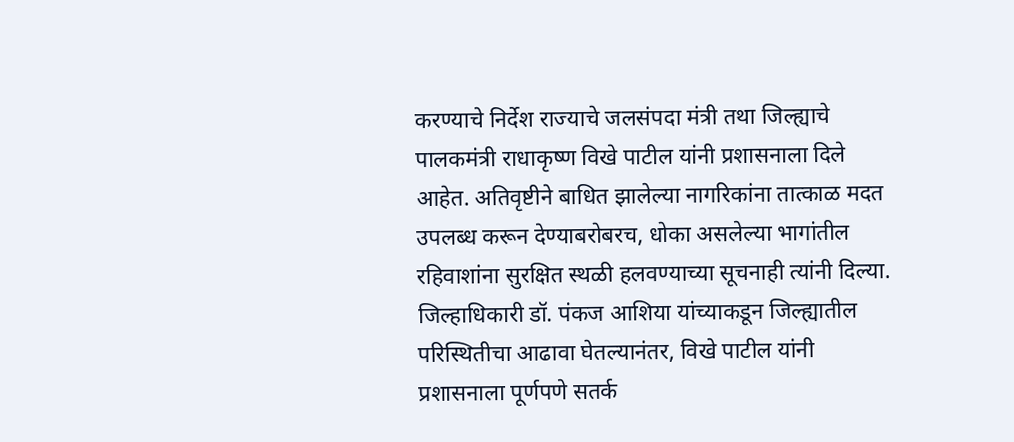करण्याचे निर्देश राज्याचे जलसंपदा मंत्री तथा जिल्ह्याचे पालकमंत्री राधाकृष्ण विखे पाटील यांनी प्रशासनाला दिले आहेत. अतिवृष्टीने बाधित झालेल्या नागरिकांना तात्काळ मदत उपलब्ध करून देण्याबरोबरच, धोका असलेल्या भागांतील रहिवाशांना सुरक्षित स्थळी हलवण्याच्या सूचनाही त्यांनी दिल्या. जिल्हाधिकारी डॉ. पंकज आशिया यांच्याकडून जिल्ह्यातील परिस्थितीचा आढावा घेतल्यानंतर, विखे पाटील यांनी प्रशासनाला पूर्णपणे सतर्क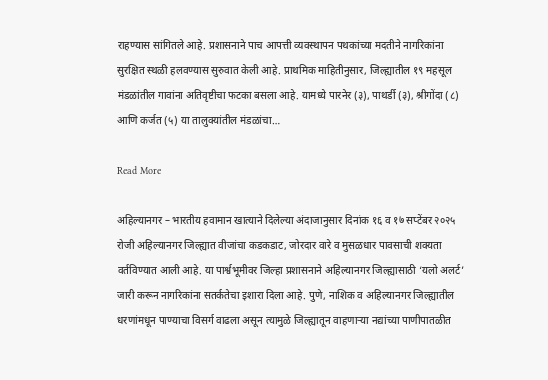राहण्यास सांगितले आहे. प्रशासनाने पाच आपत्ती व्यवस्थापन पथकांच्या मदतीने नागरिकांना सुरक्षित स्थळी हलवण्यास सुरुवात केली आहे. प्राथमिक माहितीनुसार, जिल्ह्यातील १९ महसूल मंडळांतील गावांना अतिवृष्टीचा फटका बसला आहे. यामध्ये पारनेर (३), पाथर्डी (३), श्रीगोंदा (८) आणि कर्जत (५) या तालुक्यांतील मंडळांचा…

Read More

अहिल्यानगर – भारतीय हवामान खात्याने दिलेल्या अंदाजानुसार दिनांक १६ व १७ सप्टेंबर २०२५ रोजी अहिल्यानगर जिल्ह्यात वीजांचा कडकडाट, जोरदार वारे व मुसळधार पावसाची शक्यता वर्तविण्यात आली आहे. या पार्श्वभूमीवर जिल्हा प्रशासनाने अहिल्यानगर जिल्ह्यासाठी ‘यलो अलर्ट’ जारी करून नागरिकांना सतर्कतेचा इशारा दिला आहे. पुणे, नाशिक व अहिल्यानगर जिल्ह्यातील धरणांमधून पाण्याचा विसर्ग वाढला असून त्यामुळे जिल्ह्यातून वाहणाऱ्या नद्यांच्या पाणीपातळीत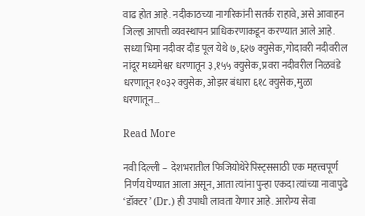वाढ होत आहे. नदीकाठच्या नागरिकांनी सतर्क राहावे, असे आवाहन जिल्हा आपत्ती व्यवस्थापन प्राधिकरणाकडून करण्यात आले आहे. सध्या भिमा नदीवर दौंड पूल येथे ७,६२७ क्युसेक, गोदावरी नदीवरील नांदूर मध्यमेश्वर धरणातून ३,१५५ क्युसेक, प्रवरा नदीवरील निळवंडे धरणातून १०३२ क्युसेक, ओझर बंधारा ६१८ क्युसेक, मुळा धरणातून…

Read More

नवी दिल्ली –  देशभरातील फिजियोथेरेपिस्ट्ससाठी एक महत्त्वपूर्ण निर्णय घेण्यात आला असून, आता त्यांना पुन्हा एकदा त्यांच्या नावापुढे ‘डॉक्टर’ (Dr.) ही उपाधी लावता येणार आहे. आरोग्य सेवा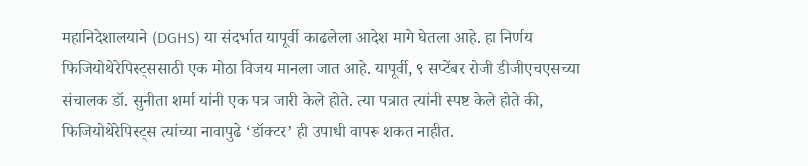महानिदेशालयाने (DGHS) या संदर्भात यापूर्वी काढलेला आदेश मागे घेतला आहे. हा निर्णय फिजियोथेरेपिस्ट्ससाठी एक मोठा विजय मानला जात आहे. यापूर्वी, ९ सप्टेंबर रोजी डीजीएचएसच्या संचालक डॉ. सुनीता शर्मा यांनी एक पत्र जारी केले होते. त्या पत्रात त्यांनी स्पष्ट केले होते की, फिजियोथेरेपिस्ट्स त्यांच्या नावापुढे ‘डॉक्टर’ ही उपाधी वापरू शकत नाहीत.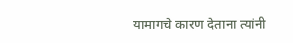यामागचे कारण देताना त्यांनी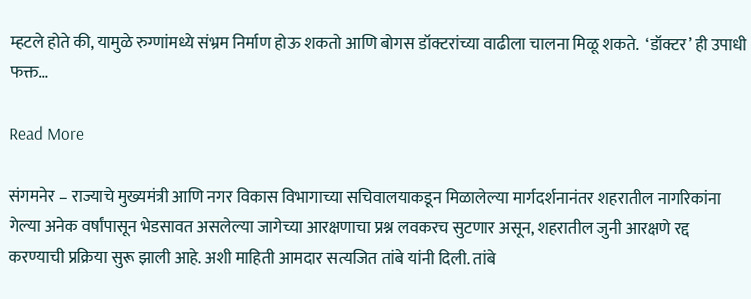म्हटले होते की, यामुळे रुग्णांमध्ये संभ्रम निर्माण होऊ शकतो आणि बोगस डॉक्टरांच्या वाढीला चालना मिळू शकते.  ‘डॉक्टर’ ही उपाधी फक्त…

Read More

संगमनेर – राज्याचे मुख्यमंत्री आणि नगर विकास विभागाच्या सचिवालयाकडून मिळालेल्या मार्गदर्शनानंतर शहरातील नागरिकांना गेल्या अनेक वर्षांपासून भेडसावत असलेल्या जागेच्या आरक्षणाचा प्रश्न लवकरच सुटणार असून, शहरातील जुनी आरक्षणे रद्द करण्याची प्रक्रिया सुरू झाली आहे. अशी माहिती आमदार सत्यजित तांबे यांनी दिली. तांबे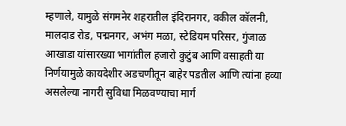म्हणाले, यामुळे संगमनेर शहरातील इंदिरानगर, वकील कॉलनी, मालदाड रोड, पद्मनगर, अभंग मळा, स्टेडियम परिसर, गुंजाळ आखाडा यांसारख्या भागांतील हजारो कुटुंब आणि वसाहती या निर्णयामुळे कायदेशीर अडचणीतून बाहेर पडतील आणि त्यांना हव्या असलेल्या नागरी सुविधा मिळवण्याचा मार्ग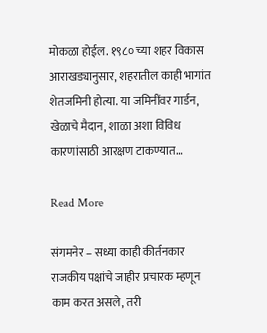मोकळा होईल. १९८० च्या शहर विकास आराखड्यानुसार, शहरातील काही भागांत शेतजमिनी होत्या. या जमिनींवर गार्डन, खेळाचे मैदान, शाळा अशा विविध कारणांसाठी आरक्षण टाकण्यात…

Read More

संगमनेर – सध्या काही कीर्तनकार राजकीय पक्षांचे जाहीर प्रचारक म्हणून काम करत असले, तरी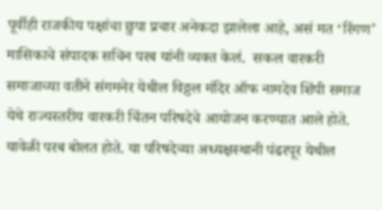पूर्वीही राजकीय पक्षांचा छुपा प्रचार अनेकदा झालेला आहे, असं मत ‘रिंगण’ मासिकाचे संपादक सचिन परब यांनी व्यक्त केलं.  सकल वारकरी समाजाच्या वतीने संगमनेर येथील विठ्ठल मंदिर ऑफ नामदेव शिंपी समाज येथे राज्यस्तरीय वारकरी चिंतन परिषदेचे आयोजन करण्यात आले होते. यावेळी परब बोलत होते. या परिषदेच्या अध्यक्षस्थानी पंढरपूर येथील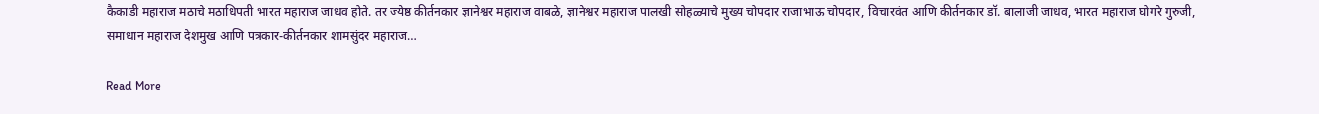कैकाडी महाराज मठाचे मठाधिपती भारत महाराज जाधव होते. तर ज्येष्ठ कीर्तनकार ज्ञानेश्वर महाराज वाबळे, ज्ञानेश्वर महाराज पालखी सोहळ्याचे मुख्य चोपदार राजाभाऊ चोपदार, विचारवंत आणि कीर्तनकार डॉ. बालाजी जाधव, भारत महाराज घोगरे गुरुजी, समाधान महाराज देशमुख आणि पत्रकार-कीर्तनकार शामसुंदर महाराज…

Read More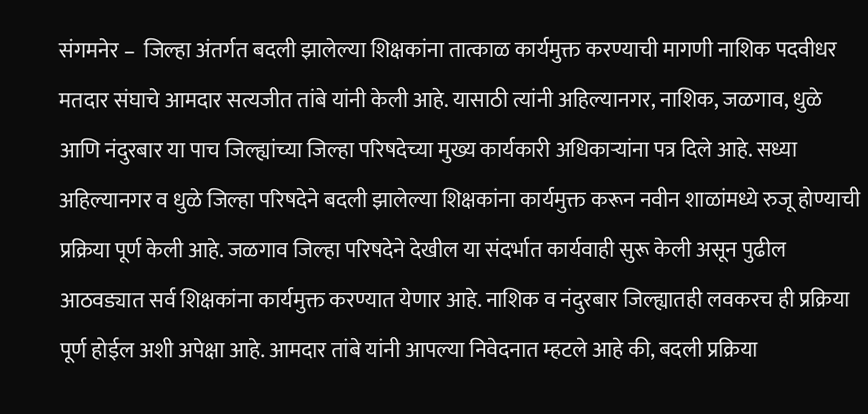संगमनेर –  जिल्हा अंतर्गत बदली झालेल्या शिक्षकांना तात्काळ कार्यमुक्त करण्याची मागणी नाशिक पदवीधर मतदार संघाचे आमदार सत्यजीत तांबे यांनी केली आहे. यासाठी त्यांनी अहिल्यानगर, नाशिक, जळगाव, धुळे आणि नंदुरबार या पाच जिल्ह्यांच्या जिल्हा परिषदेच्या मुख्य कार्यकारी अधिकाऱ्यांना पत्र दिले आहे. सध्या अहिल्यानगर व धुळे जिल्हा परिषदेने बदली झालेल्या शिक्षकांना कार्यमुक्त करून नवीन शाळांमध्ये रुजू होण्याची प्रक्रिया पूर्ण केली आहे. जळगाव जिल्हा परिषदेने देखील या संदर्भात कार्यवाही सुरू केली असून पुढील आठवड्यात सर्व शिक्षकांना कार्यमुक्त करण्यात येणार आहे. नाशिक व नंदुरबार जिल्ह्यातही लवकरच ही प्रक्रिया पूर्ण होईल अशी अपेक्षा आहे. आमदार तांबे यांनी आपल्या निवेदनात म्हटले आहे की, बदली प्रक्रिया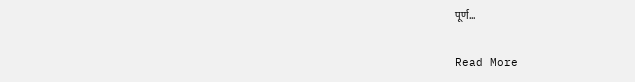पूर्ण…

Read More